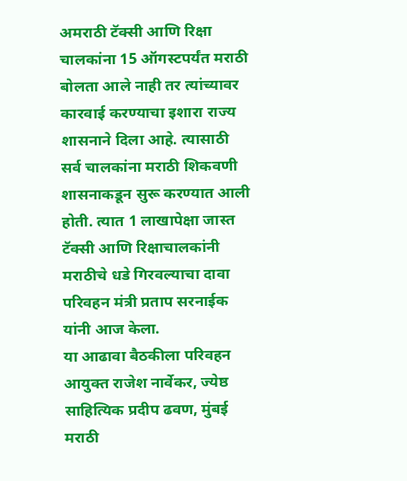अमराठी टॅक्सी आणि रिक्षा चालकांना 15 ऑगस्टपर्यंत मराठी बोलता आले नाही तर त्यांच्यावर कारवाई करण्याचा इशारा राज्य शासनाने दिला आहे. त्यासाठी सर्व चालकांना मराठी शिकवणी शासनाकडून सुरू करण्यात आली होती. त्यात 1 लाखापेक्षा जास्त टॅक्सी आणि रिक्षाचालकांनी मराठीचे धडे गिरवल्याचा दावा परिवहन मंत्री प्रताप सरनाईक यांनी आज केला.
या आढावा बैठकीला परिवहन आयुक्त राजेश नार्वेकर, ज्येष्ठ साहित्यिक प्रदीप ढवण, मुंबई मराठी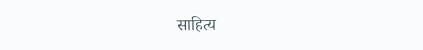साहित्य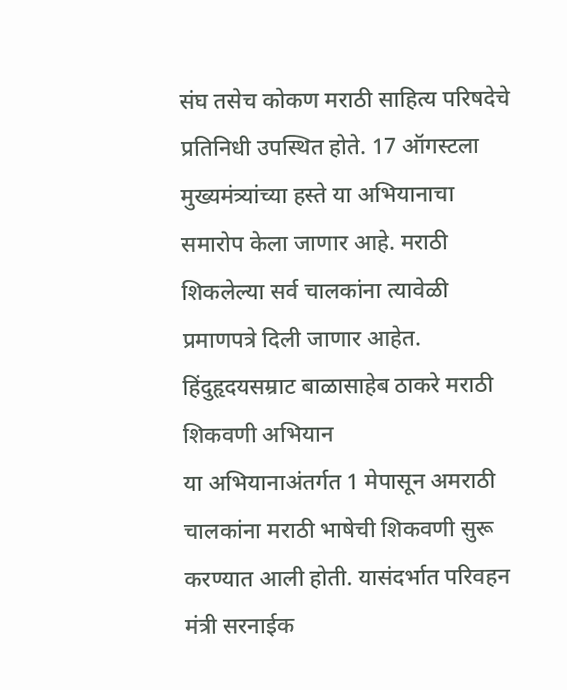संघ तसेच कोकण मराठी साहित्य परिषदेचे प्रतिनिधी उपस्थित होते. 17 ऑगस्टला मुख्यमंत्र्यांच्या हस्ते या अभियानाचा समारोप केला जाणार आहे. मराठी शिकलेल्या सर्व चालकांना त्यावेळी प्रमाणपत्रे दिली जाणार आहेत.
हिंदुहृदयसम्राट बाळासाहेब ठाकरे मराठी शिकवणी अभियान
या अभियानाअंतर्गत 1 मेपासून अमराठी चालकांना मराठी भाषेची शिकवणी सुरू करण्यात आली होती. यासंदर्भात परिवहन मंत्री सरनाईक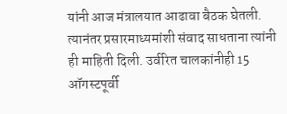यांनी आज मंत्रालयात आढावा बैठक घेतली. त्यानंतर प्रसारमाध्यमांशी संवाद साधताना त्यांनी ही माहिती दिली. उर्वरित चालकांनीही 15 ऑगस्टपूर्वी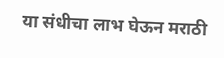या संधीचा लाभ घेऊन मराठी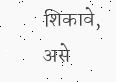शिकावे, असे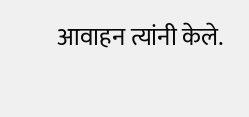आवाहन त्यांनी केले.